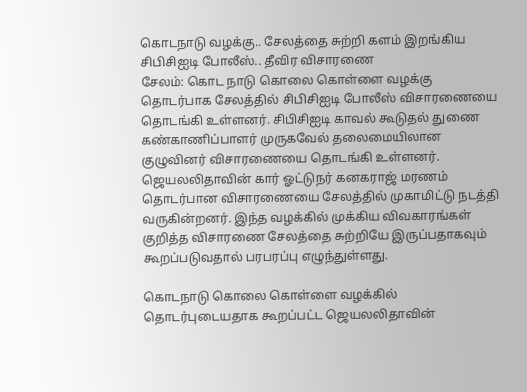கொடநாடு வழக்கு.. சேலத்தை சுற்றி களம் இறங்கிய சிபிசிஐடி போலீஸ்.. தீவிர விசாரணை
சேலம்: கொட நாடு கொலை கொள்ளை வழக்கு தொடர்பாக சேலத்தில் சிபிசிஐடி போலீஸ் விசாரணையை தொடங்கி உள்ளனர். சிபிசிஐடி காவல் கூடுதல் துணை கண்காணிப்பாளர் முருகவேல் தலைமையிலான குழுவினர் விசாரணையை தொடங்கி உள்ளனர்.
ஜெயலலிதாவின் கார் ஓட்டுநர் கனகராஜ் மரணம் தொடர்பான விசாரணையை சேலத்தில் முகாமிட்டு நடத்தி வருகின்றனர். இந்த வழக்கில் முக்கிய விவகாரங்கள் குறித்த விசாரணை சேலத்தை சுற்றியே இருப்பதாகவும் கூறப்படுவதால் பரபரப்பு எழுந்துள்ளது.

கொடநாடு கொலை கொள்ளை வழக்கில் தொடர்புடையதாக கூறப்பட்ட ஜெயலலிதாவின்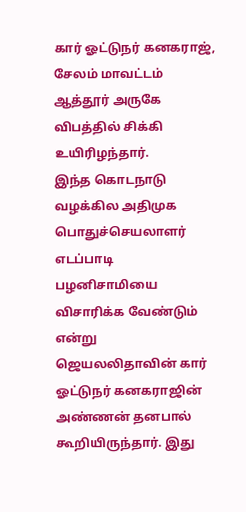கார் ஓட்டுநர் கனகராஜ், சேலம் மாவட்டம் ஆத்தூர் அருகே விபத்தில் சிக்கி உயிரிழந்தார்.
இந்த கொடநாடு வழக்கில அதிமுக பொதுச்செயலாளர் எடப்பாடி பழனிசாமியை விசாரிக்க வேண்டும் என்று ஜெயலலிதாவின் கார் ஓட்டுநர் கனகராஜின் அண்ணன் தனபால் கூறியிருந்தார். இது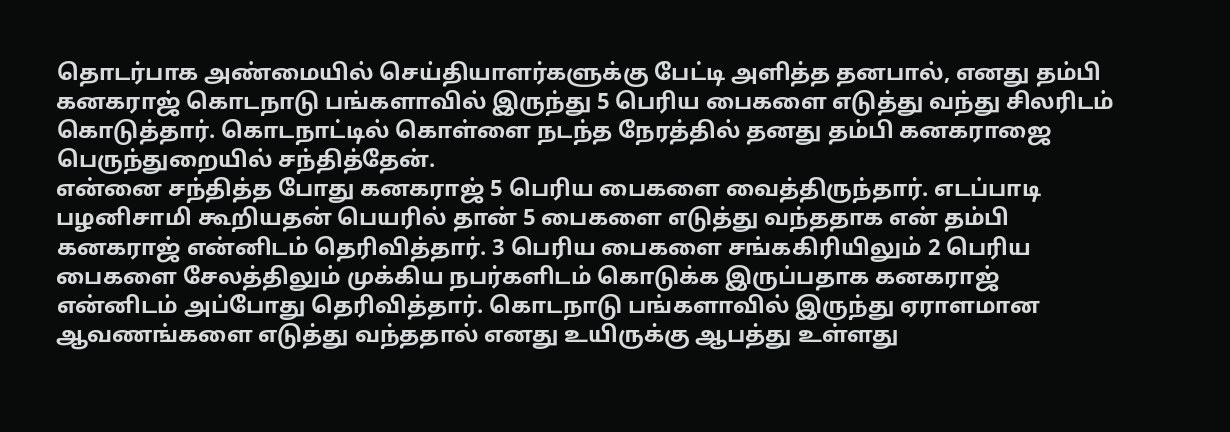தொடர்பாக அண்மையில் செய்தியாளர்களுக்கு பேட்டி அளித்த தனபால், எனது தம்பி கனகராஜ் கொடநாடு பங்களாவில் இருந்து 5 பெரிய பைகளை எடுத்து வந்து சிலரிடம் கொடுத்தார். கொடநாட்டில் கொள்ளை நடந்த நேரத்தில் தனது தம்பி கனகராஜை பெருந்துறையில் சந்தித்தேன்.
என்னை சந்தித்த போது கனகராஜ் 5 பெரிய பைகளை வைத்திருந்தார். எடப்பாடி பழனிசாமி கூறியதன் பெயரில் தான் 5 பைகளை எடுத்து வந்ததாக என் தம்பி கனகராஜ் என்னிடம் தெரிவித்தார். 3 பெரிய பைகளை சங்ககிரியிலும் 2 பெரிய பைகளை சேலத்திலும் முக்கிய நபர்களிடம் கொடுக்க இருப்பதாக கனகராஜ் என்னிடம் அப்போது தெரிவித்தார். கொடநாடு பங்களாவில் இருந்து ஏராளமான ஆவணங்களை எடுத்து வந்ததால் எனது உயிருக்கு ஆபத்து உள்ளது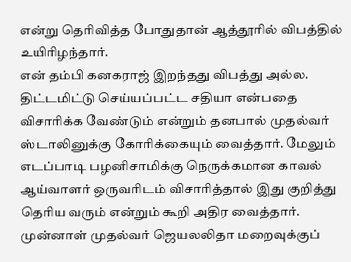என்று தெரிவித்த போதுதான் ஆத்தூரில் விபத்தில் உயிரிழந்தார்.
என் தம்பி கனகராஜ் இறந்தது விபத்து அல்ல. திட்டமிட்டு செய்யப்பட்ட சதியா என்பதை விசாரிக்க வேண்டும் என்றும் தனபால் முதல்வர் ஸ்டாலினுக்கு கோரிக்கையும் வைத்தார். மேலும் எடப்பாடி பழனிசாமிக்கு நெருக்கமான காவல் ஆய்வாளர் ஒருவரிடம் விசாரித்தால் இது குறித்து தெரிய வரும் என்றும் கூறி அதிர வைத்தார்.
முன்னாள் முதல்வர் ஜெயலலிதா மறைவுக்குப்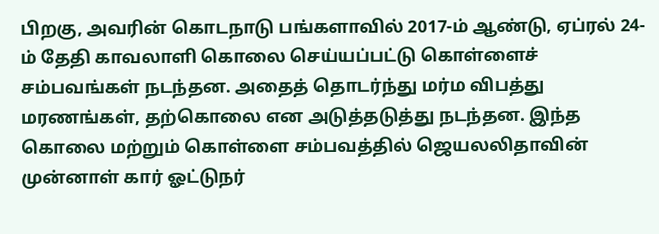பிறகு, அவரின் கொடநாடு பங்களாவில் 2017-ம் ஆண்டு, ஏப்ரல் 24-ம் தேதி காவலாளி கொலை செய்யப்பட்டு கொள்ளைச் சம்பவங்கள் நடந்தன. அதைத் தொடர்ந்து மர்ம விபத்து மரணங்கள், தற்கொலை என அடுத்தடுத்து நடந்தன. இந்த கொலை மற்றும் கொள்ளை சம்பவத்தில் ஜெயலலிதாவின் முன்னாள் கார் ஓட்டுநர்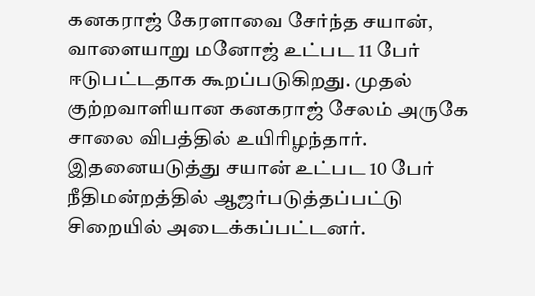கனகராஜ் கேரளாவை சேர்ந்த சயான், வாளையாறு மனோஜ் உட்பட 11 பேர் ஈடுபட்டதாக கூறப்படுகிறது. முதல் குற்றவாளியான கனகராஜ் சேலம் அருகே சாலை விபத்தில் உயிரிழந்தார். இதனையடுத்து சயான் உட்பட 10 பேர் நீதிமன்றத்தில் ஆஜர்படுத்தப்பட்டு சிறையில் அடைக்கப்பட்டனர்.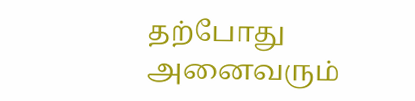தற்போது அனைவரும்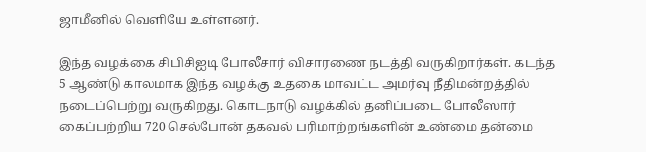ஜாமீனில் வெளியே உள்ளனர்.

இந்த வழக்கை சிபிசிஐடி போலீசார் விசாரணை நடத்தி வருகிறார்கள். கடந்த 5 ஆண்டு காலமாக இந்த வழக்கு உதகை மாவட்ட அமர்வு நீதிமன்றத்தில் நடைப்பெற்று வருகிறது. கொடநாடு வழக்கில் தனிப்படை போலீஸார் கைப்பற்றிய 720 செல்போன் தகவல் பரிமாற்றங்களின் உண்மை தன்மை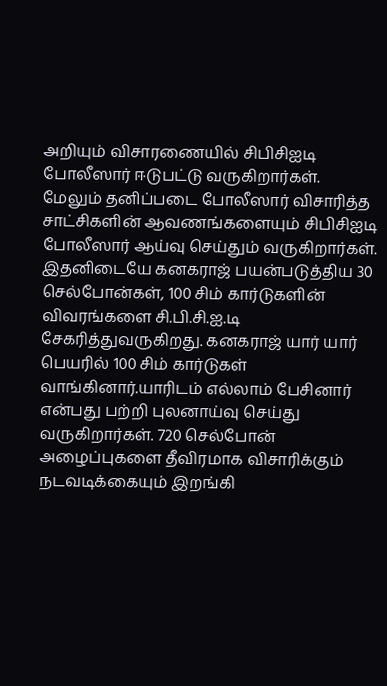அறியும் விசாரணையில் சிபிசிஐடி போலீஸார் ஈடுபட்டு வருகிறார்கள். மேலும் தனிப்படை போலீஸார் விசாரித்த சாட்சிகளின் ஆவணங்களையும் சிபிசிஐடி போலீஸார் ஆய்வு செய்தும் வருகிறார்கள். இதனிடையே கனகராஜ் பயன்படுத்திய 30 செல்போன்கள், 100 சிம் கார்டுகளின் விவரங்களை சி.பி.சி.ஐ.டி சேகரித்துவருகிறது. கனகராஜ் யார் யார் பெயரில் 100 சிம் கார்டுகள் வாங்கினார்.யாரிடம் எல்லாம் பேசினார் என்பது பற்றி புலனாய்வு செய்து வருகிறார்கள். 720 செல்போன் அழைப்புகளை தீவிரமாக விசாரிக்கும் நடவடிக்கையும் இறங்கி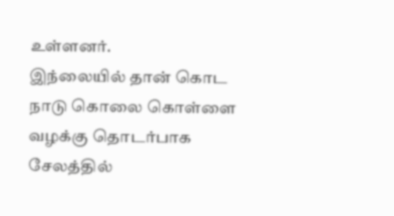உள்ளனர்.
இந்லையில் தான் கொட நாடு கொலை கொள்ளை வழக்கு தொடர்பாக சேலத்தில்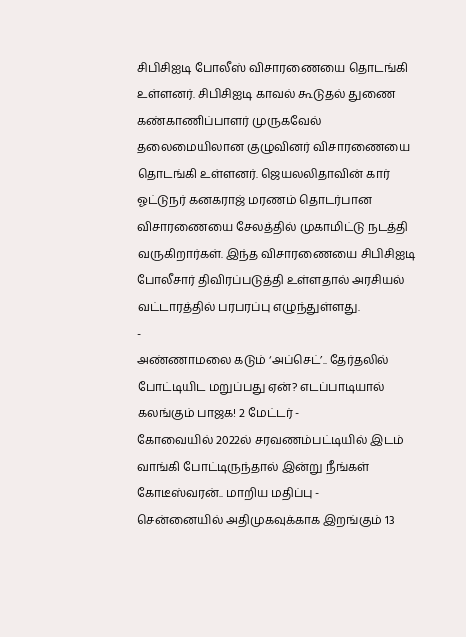சிபிசிஐடி போலீஸ் விசாரணையை தொடங்கி உள்ளனர். சிபிசிஐடி காவல் கூடுதல் துணை கண்காணிப்பாளர் முருகவேல் தலைமையிலான குழுவினர் விசாரணையை தொடங்கி உள்ளனர். ஜெயலலிதாவின் கார் ஓட்டுநர் கனகராஜ் மரணம் தொடர்பான விசாரணையை சேலத்தில் முகாமிட்டு நடத்தி வருகிறார்கள். இந்த விசாரணையை சிபிசிஐடி போலீசார் திவிரப்படுத்தி உள்ளதால் அரசியல் வட்டாரத்தில் பரபரப்பு எழுந்துள்ளது.
-
அண்ணாமலை கடும் ‘அப்செட்’.. தேர்தலில் போட்டியிட மறுப்பது ஏன்? எடப்பாடியால் கலங்கும் பாஜக! 2 மேட்டர் -
கோவையில் 2022ல் சரவணம்பட்டியில் இடம் வாங்கி போட்டிருந்தால் இன்று நீங்கள் கோடீஸ்வரன்.. மாறிய மதிப்பு -
சென்னையில் அதிமுகவுக்காக இறங்கும் 13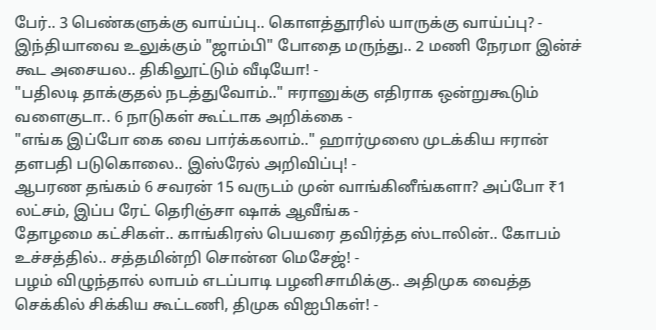பேர்.. 3 பெண்களுக்கு வாய்ப்பு.. கொளத்தூரில் யாருக்கு வாய்ப்பு? -
இந்தியாவை உலுக்கும் "ஜாம்பி" போதை மருந்து.. 2 மணி நேரமா இன்ச் கூட அசையல.. திகிலூட்டும் வீடியோ! -
"பதிலடி தாக்குதல் நடத்துவோம்.." ஈரானுக்கு எதிராக ஒன்றுகூடும் வளைகுடா.. 6 நாடுகள் கூட்டாக அறிக்கை -
"எங்க இப்போ கை வை பார்க்கலாம்.." ஹார்முஸை முடக்கிய ஈரான் தளபதி படுகொலை.. இஸ்ரேல் அறிவிப்பு! -
ஆபரண தங்கம் 6 சவரன் 15 வருடம் முன் வாங்கினீங்களா? அப்போ ₹1 லட்சம், இப்ப ரேட் தெரிஞ்சா ஷாக் ஆவீங்க -
தோழமை கட்சிகள்.. காங்கிரஸ் பெயரை தவிர்த்த ஸ்டாலின்.. கோபம் உச்சத்தில்.. சத்தமின்றி சொன்ன மெசேஜ்! -
பழம் விழுந்தால் லாபம் எடப்பாடி பழனிசாமிக்கு.. அதிமுக வைத்த செக்கில் சிக்கிய கூட்டணி, திமுக விஐபிகள்! -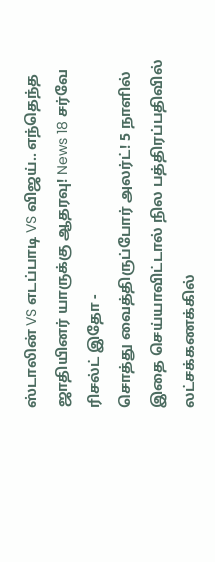ஸ்டாலின் VS எடப்பாடி VS விஜய்.. எந்தெந்த ஜாதியினர் யாருக்கு ஆதரவு! News 18 சர்வே ரிசல்ட் இதோ -
சொத்து வைத்திருப்போர் அலர்ட்! 5 நாளில் இதை செய்யாவிட்டால் நில பத்திரப்பதிவில் லட்சக்கணக்கில்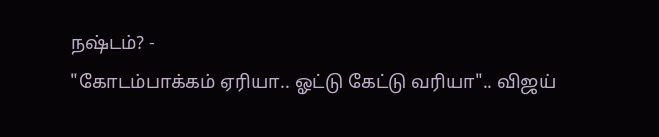நஷ்டம்? -
"கோடம்பாக்கம் ஏரியா.. ஓட்டு கேட்டு வரியா".. விஜய்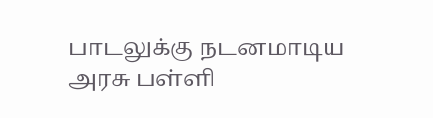பாடலுக்கு நடனமாடிய அரசு பள்ளி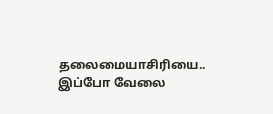தலைமையாசிரியை.. இப்போ வேலை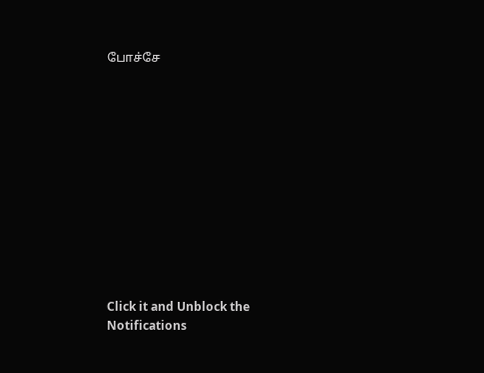போச்சே












Click it and Unblock the Notifications